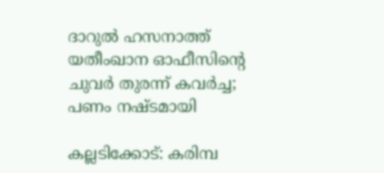ദാറുല്‍ ഹസനാത്ത് യതീംഖാന ഓഫീസിന്റെ ചുവര്‍ തുരന്ന് കവര്‍ച്ച; പണം നഷ്ടമായി

കല്ലടിക്കോട്: കരിമ്പ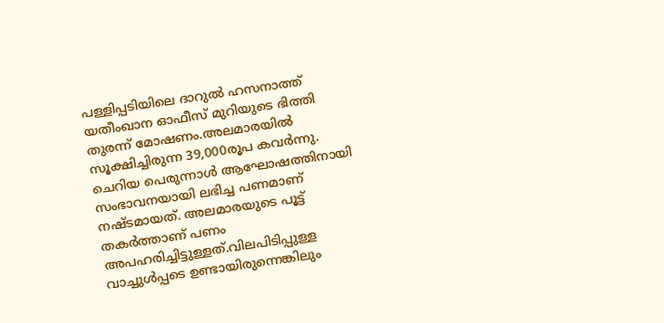പള്ളിപ്പടിയിലെ ദാറുല്‍ ഹസനാത്ത് യതീംഖാന ഓഫീസ് മുറിയുടെ ഭിത്തി തുരന്ന് മോഷണം.അലമാരയില്‍ സൂക്ഷിച്ചിരുന്ന 39,000രൂപ കവര്‍ന്നു. ചെറിയ പെരുന്നാള്‍ ആഘോഷത്തിനായി സംഭാവനയായി ലഭിച്ച പണമാണ് നഷ്ടമായത്. അലമാരയുടെ പൂട്ട് തകര്‍ത്താണ് പണം അപഹരിച്ചിട്ടുള്ളത്.വിലപിടിപ്പുള്ള വാച്ചുള്‍പ്പടെ ഉണ്ടായിരുന്നെങ്കിലും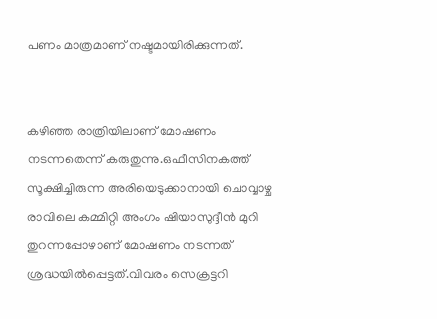പണം മാത്രമാണ് നഷ്ടമായിരിക്കുന്നത്.


കഴിഞ്ഞ രാത്രിയിലാണ് മോഷണം നടന്നതെന്ന് കരുതുന്നു.ഒഫീസിനകത്ത് സൂക്ഷിച്ചിരുന്ന അരിയെടുക്കാനായി ചൊവ്വാഴ്ച രാവിലെ കമ്മിറ്റി അംഗം ഷിയാസുദ്ദീന്‍ മുറി തുറന്നപ്പോഴാണ് മോഷണം നടന്നത് ശ്രദ്ധയില്‍പ്പെട്ടത്.വിവരം സെക്രട്ടറി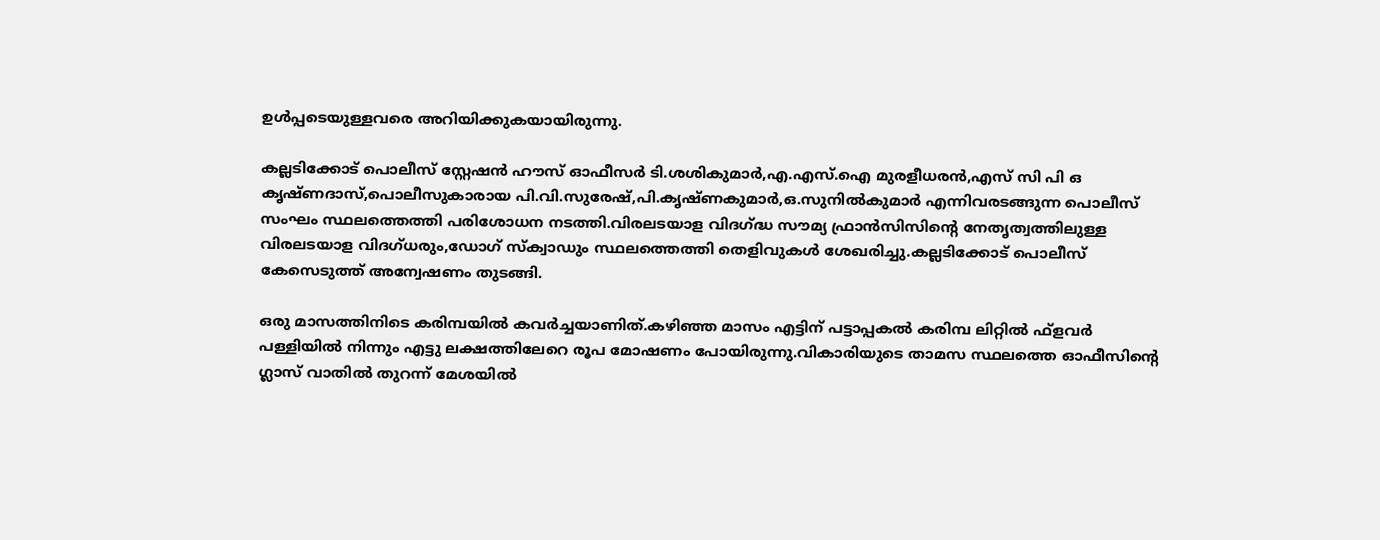ഉള്‍പ്പടെയുള്ളവരെ അറിയിക്കുകയായിരുന്നു.

കല്ലടിക്കോട് പൊലീസ് സ്റ്റേഷന്‍ ഹൗസ് ഓഫീസര്‍ ടി.ശശികുമാര്‍,എ.എസ്.ഐ മുരളീധരന്‍,എസ് സി പി ഒ കൃഷ്ണദാസ്,പൊലീസുകാരായ പി.വി.സുരേഷ്,പി.കൃഷ്ണകുമാര്‍,ഒ.സുനില്‍കുമാര്‍ എന്നിവരടങ്ങുന്ന പൊലീസ് സംഘം സ്ഥലത്തെത്തി പരിശോധന നടത്തി.വിരലടയാള വിദഗ്ദ്ധ സൗമ്യ ഫ്രാന്‍സിസിന്റെ നേതൃത്വത്തിലുള്ള വിരലടയാള വിദഗ്ധരും,ഡോഗ് സ്‌ക്വാഡും സ്ഥലത്തെത്തി തെളിവുകള്‍ ശേഖരിച്ചു.കല്ലടിക്കോട് പൊലീസ് കേസെടുത്ത് അന്വേഷണം തുടങ്ങി.

ഒരു മാസത്തിനിടെ കരിമ്പയില്‍ കവര്‍ച്ചയാണിത്.കഴിഞ്ഞ മാസം എട്ടിന് പട്ടാപ്പകല്‍ കരിമ്പ ലിറ്റില്‍ ഫ്ളവര്‍ പള്ളിയില്‍ നിന്നും എട്ടു ലക്ഷത്തിലേറെ രൂപ മോഷണം പോയിരുന്നു.വികാരിയുടെ താമസ സ്ഥലത്തെ ഓഫീസിന്റെ ഗ്ലാസ് വാതില്‍ തുറന്ന് മേശയില്‍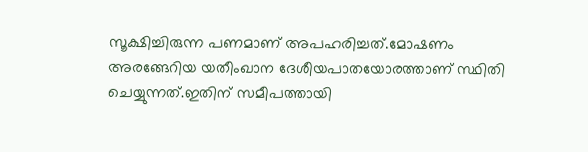സൂക്ഷിച്ചിരുന്ന പണമാണ് അപഹരിച്ചത്.മോഷണം അരങ്ങേറിയ യതീംഖാന ദേശീയപാതയോരത്താണ് സ്ഥിതി ചെയ്യുന്നത്.ഇതിന് സമീപത്തായി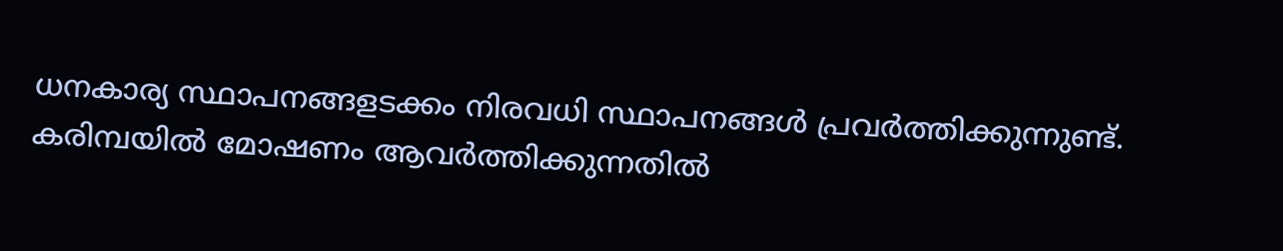ധനകാര്യ സ്ഥാപനങ്ങളടക്കം നിരവധി സ്ഥാപനങ്ങള്‍ പ്രവര്‍ത്തിക്കുന്നുണ്ട്. കരിമ്പയില്‍ മോഷണം ആവര്‍ത്തിക്കുന്നതില്‍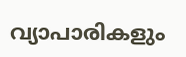വ്യാപാരികളും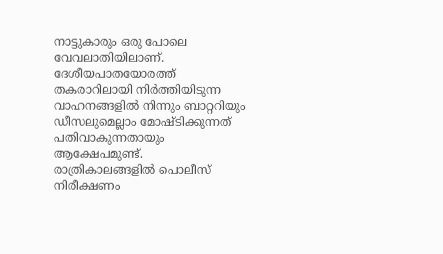നാട്ടുകാരും ഒരു പോലെ വേവലാതിയിലാണ്. ദേശീയപാതയോരത്ത് തകരാറിലായി നിര്‍ത്തിയിടുന്ന വാഹനങ്ങളില്‍ നിന്നും ബാറ്ററിയും ഡീസലുമെല്ലാം മോഷ്ടിക്കുന്നത് പതിവാകുന്നതായും ആക്ഷേപമുണ്ട്. രാത്രികാലങ്ങളില്‍ പൊലീസ് നിരീക്ഷണം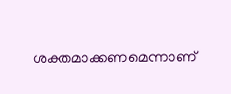ശക്തമാക്കണമെന്നാണ്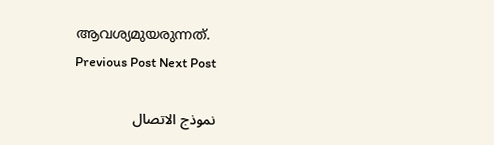ആവശ്യമുയരുന്നത്.
Previous Post Next Post

نموذج الاتصال